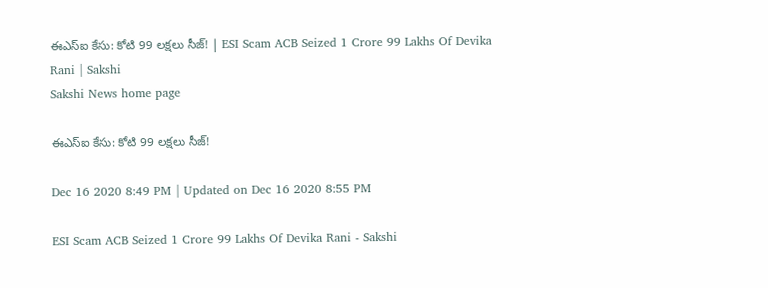ఈఎస్‌ఐ కేసు: కోటి 99 లక్షలు సీజ్‌! | ESI Scam ACB Seized 1 Crore 99 Lakhs Of Devika Rani | Sakshi
Sakshi News home page

ఈఎస్‌ఐ కేసు: కోటి 99 లక్షలు సీజ్‌!

Dec 16 2020 8:49 PM | Updated on Dec 16 2020 8:55 PM

ESI Scam ACB Seized 1 Crore 99 Lakhs Of Devika Rani - Sakshi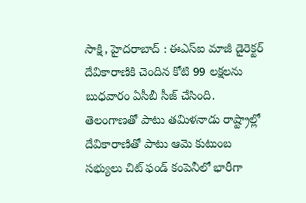సాక్షి, హైదరాబాద్‌ : ఈఎస్ఐ మాజీ డైరెక్టర్ దేవికారాణికి చెందిన కోటి 99 లక్షలను బుధవారం ఏసీబీ సీజ్ చేసింది. తెలంగాణతో పాటు తమిళనాడు రాష్ట్రాల్లో దేవికారాణితో పాటు ఆమె కుటుంబ సభ్యులు చిట్ ఫండ్ కంపెనీలో భారీగా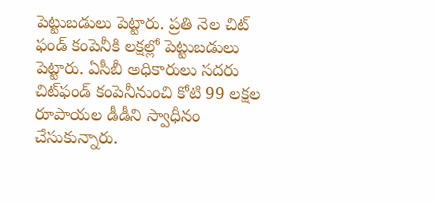పెట్టుబడులు పెట్టారు. ప్రతి నెల చిట్ ఫండ్ కంపెనీకి లక్షల్లో పెట్టుబడులు పెట్టారు. ఏసీబీ అధికారులు సదరు చిట్‌ఫండ్‌ కంపెనీనుంచి కోటి 99 లక్షల రూపాయల డీడీని స్వాధీనం చేసుకున్నారు.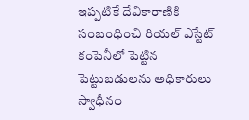ఇప్పటికే దేవికారాణికి సంబంధించి రియల్ ఎస్టేట్ కంపెనీలో పెట్టిన పెట్టుబడులను అధికారులు స్వాధీనం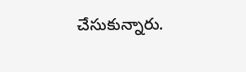చేసుకున్నారు.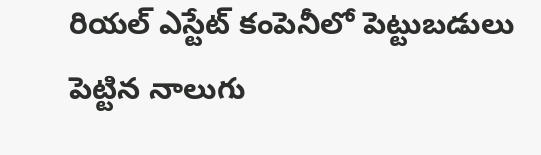రియల్ ఎస్టేట్ కంపెనీలో పెట్టుబడులు పెట్టిన నాలుగు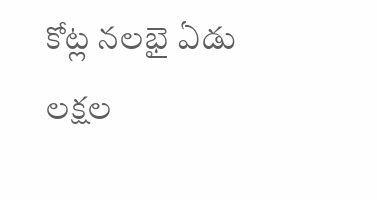కోట్ల నలభై ఏడు లక్షల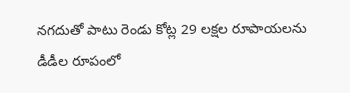నగదుతో పాటు రెండు కోట్ల 29 లక్షల రూపాయలను డీడీల రూపంలో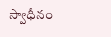స్వాధీనం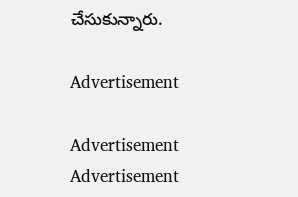చేసుకున్నారు.

Advertisement

Advertisement
Advertisement